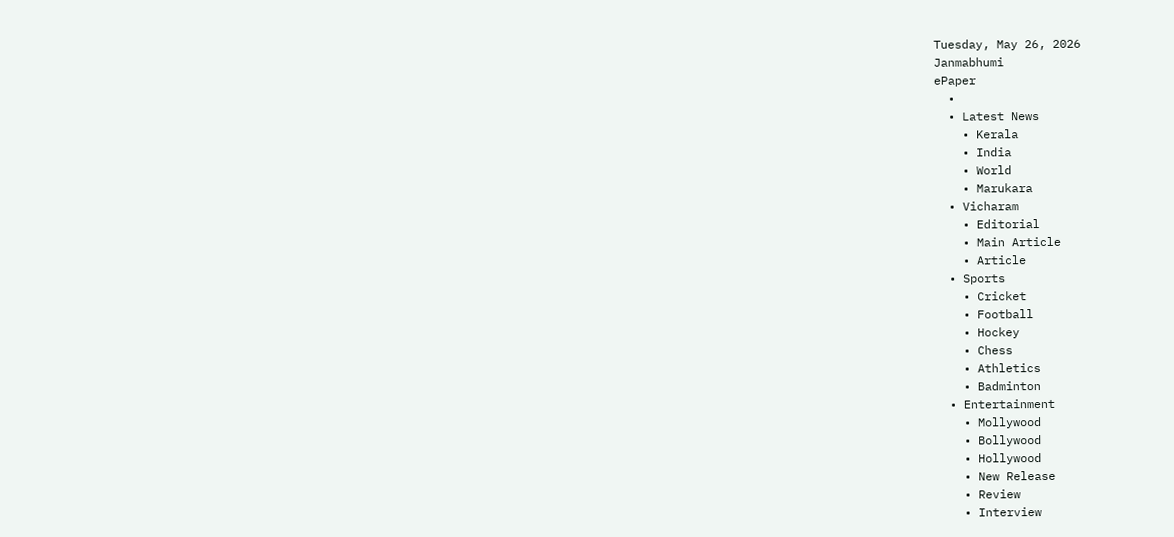Tuesday, May 26, 2026
Janmabhumi
ePaper
  •
  • Latest News
    • Kerala
    • India
    • World
    • Marukara
  • Vicharam
    • Editorial
    • Main Article
    • Article
  • Sports
    • Cricket
    • Football
    • Hockey
    • Chess
    • Athletics
    • Badminton
  • Entertainment
    • Mollywood
    • Bollywood
    • Hollywood
    • New Release
    • Review
    • Interview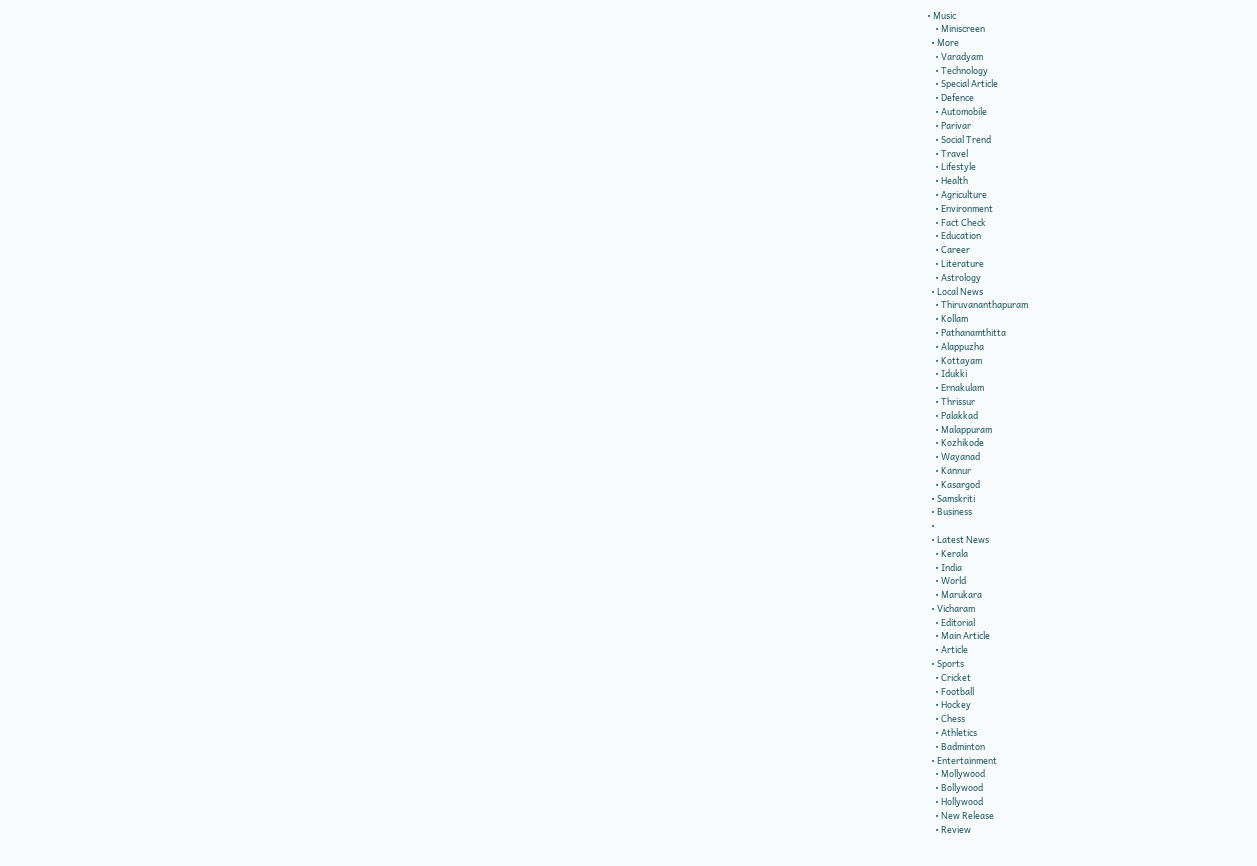• Music
    • Miniscreen
  • More
    • Varadyam
    • Technology
    • Special Article
    • Defence
    • Automobile
    • Parivar
    • Social Trend
    • Travel
    • Lifestyle
    • Health
    • Agriculture
    • Environment
    • Fact Check
    • Education
    • Career
    • Literature
    • Astrology
  • Local News
    • Thiruvananthapuram
    • Kollam
    • Pathanamthitta
    • Alappuzha
    • Kottayam
    • Idukki
    • Ernakulam
    • Thrissur
    • Palakkad
    • Malappuram
    • Kozhikode
    • Wayanad
    • Kannur
    • Kasargod
  • Samskriti
  • Business
  •
  • Latest News
    • Kerala
    • India
    • World
    • Marukara
  • Vicharam
    • Editorial
    • Main Article
    • Article
  • Sports
    • Cricket
    • Football
    • Hockey
    • Chess
    • Athletics
    • Badminton
  • Entertainment
    • Mollywood
    • Bollywood
    • Hollywood
    • New Release
    • Review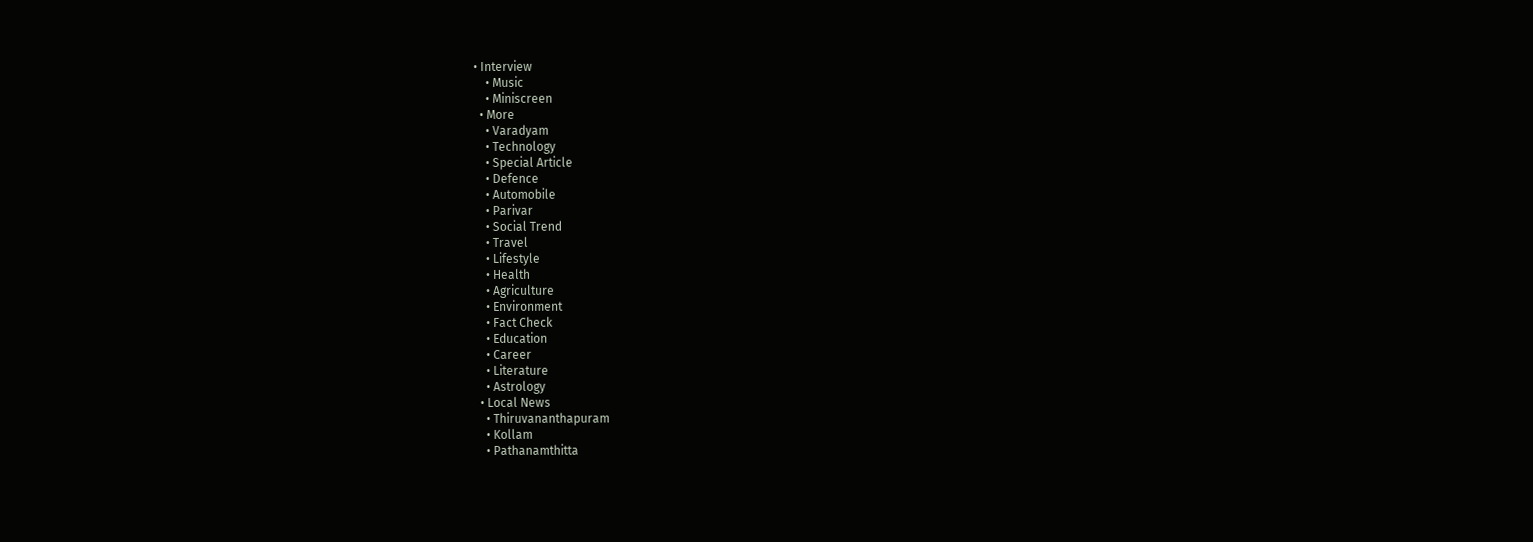• Interview
    • Music
    • Miniscreen
  • More
    • Varadyam
    • Technology
    • Special Article
    • Defence
    • Automobile
    • Parivar
    • Social Trend
    • Travel
    • Lifestyle
    • Health
    • Agriculture
    • Environment
    • Fact Check
    • Education
    • Career
    • Literature
    • Astrology
  • Local News
    • Thiruvananthapuram
    • Kollam
    • Pathanamthitta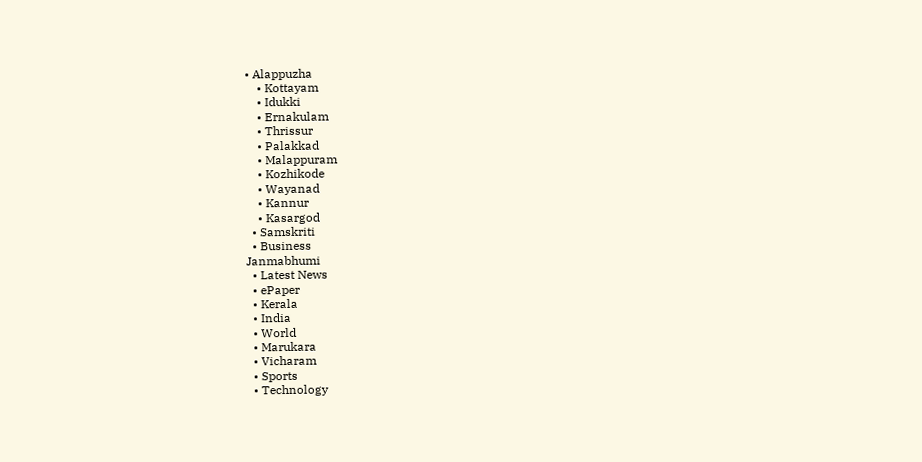• Alappuzha
    • Kottayam
    • Idukki
    • Ernakulam
    • Thrissur
    • Palakkad
    • Malappuram
    • Kozhikode
    • Wayanad
    • Kannur
    • Kasargod
  • Samskriti
  • Business
Janmabhumi
  • Latest News
  • ePaper
  • Kerala
  • India
  • World
  • Marukara
  • Vicharam
  • Sports
  • Technology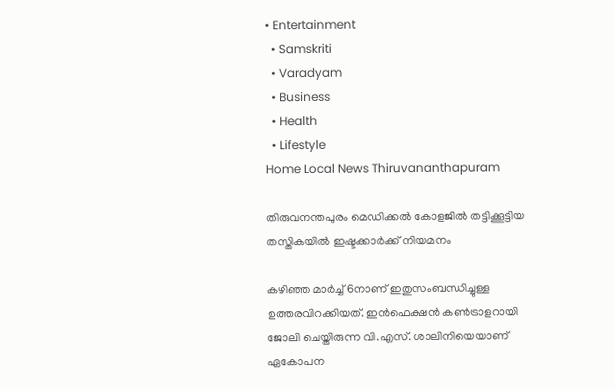• Entertainment
  • Samskriti
  • Varadyam
  • Business
  • Health
  • Lifestyle
Home Local News Thiruvananthapuram

തിരുവനന്തപുരം മെഡിക്കല്‍ കോളജില്‍ തട്ടിക്കൂട്ടിയ തസ്തികയില്‍ ഇഷ്ടക്കാര്‍ക്ക് നിയമനം

കഴിഞ്ഞ മാര്‍ച്ച് 6നാണ് ഇതുസംബന്ധിച്ചുള്ള ഉത്തരവിറക്കിയത്. ഇന്‍ഫെക്ഷന്‍ കണ്‍ട്രാളറായി ജോലി ചെയ്തിരുന്ന വി.എസ്. ശാലിനിയെയാണ് ഏകോപന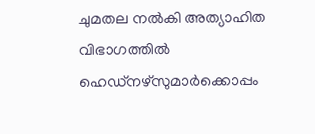ചുമതല നല്‍കി അത്യാഹിത വിഭാഗത്തില്‍ ഹെഡ്‌നഴ്‌സുമാര്‍ക്കൊപ്പം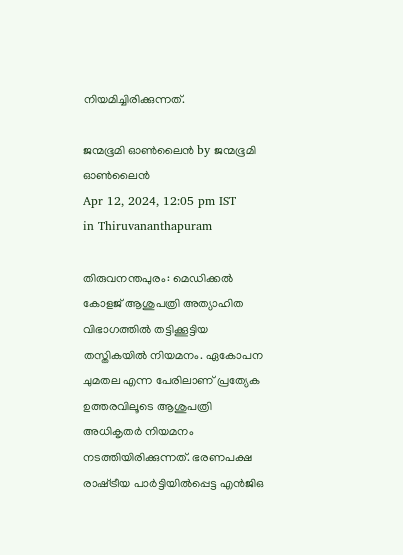നിയമിച്ചിരിക്കുന്നത്.

ജന്മഭൂമി ഓണ്‍ലൈന്‍ by ജന്മഭൂമി ഓണ്‍ലൈന്‍
Apr 12, 2024, 12:05 pm IST
in Thiruvananthapuram

തിരുവനന്തപുരം: മെഡിക്കല്‍ കോളജ് ആശുപത്രി അത്യാഹിത വിഭാഗത്തില്‍ തട്ടിക്കൂട്ടിയ തസ്തികയില്‍ നിയമനം. ഏകോപന ചുമതല എന്ന പേരിലാണ് പ്രത്യേക ഉത്തരവിലൂടെ ആശുപത്രി അധികൃതര്‍ നിയമനം നടത്തിയിരിക്കുന്നത്. ഭരണപക്ഷ രാഷ്‌ട്രീയ പാര്‍ട്ടിയില്‍പ്പെട്ട എന്‍ജിഒ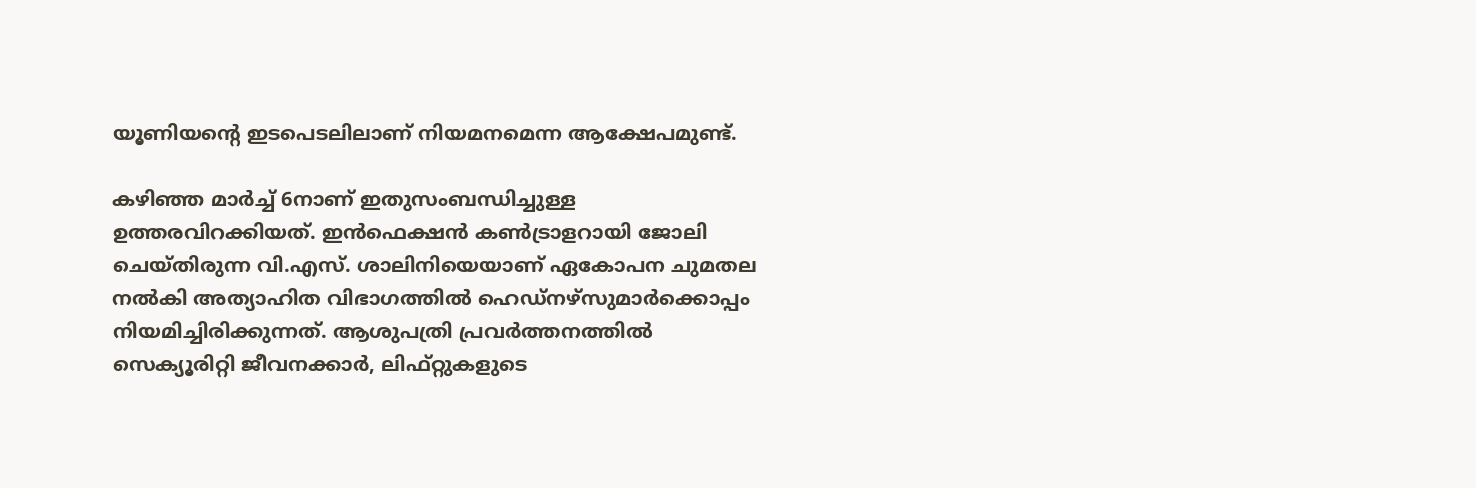യൂണിയന്റെ ഇടപെടലിലാണ് നിയമനമെന്ന ആക്ഷേപമുണ്ട്.

കഴിഞ്ഞ മാര്‍ച്ച് 6നാണ് ഇതുസംബന്ധിച്ചുള്ള ഉത്തരവിറക്കിയത്. ഇന്‍ഫെക്ഷന്‍ കണ്‍ട്രാളറായി ജോലി ചെയ്തിരുന്ന വി.എസ്. ശാലിനിയെയാണ് ഏകോപന ചുമതല നല്‍കി അത്യാഹിത വിഭാഗത്തില്‍ ഹെഡ്‌നഴ്‌സുമാര്‍ക്കൊപ്പം നിയമിച്ചിരിക്കുന്നത്. ആശുപത്രി പ്രവര്‍ത്തനത്തില്‍ സെക്യൂരിറ്റി ജീവനക്കാര്‍, ലിഫ്റ്റുകളുടെ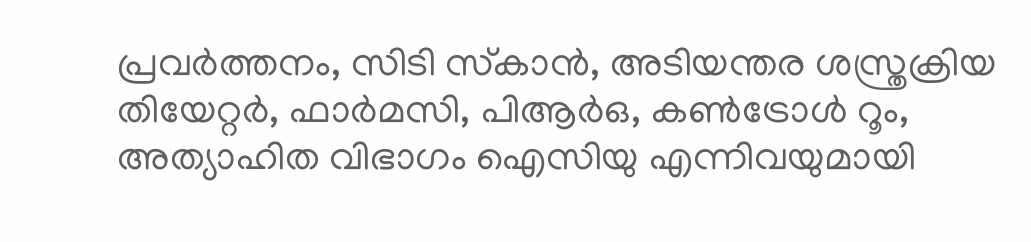പ്രവര്‍ത്തനം, സിടി സ്‌കാന്‍, അടിയന്തര ശസ്ത്രക്രിയ തിയേറ്റര്‍, ഫാര്‍മസി, പിആര്‍ഒ, കണ്‍ട്രോള്‍ റൂം, അത്യാഹിത വിഭാഗം ഐസിയു എന്നിവയുമായി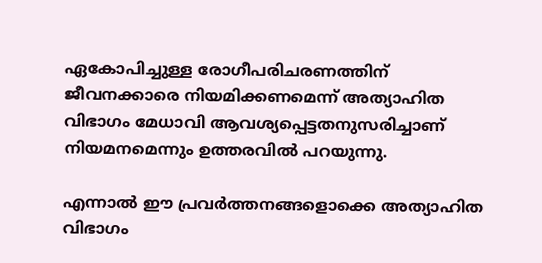ഏകോപിച്ചുള്ള രോഗീപരിചരണത്തിന് ജീവനക്കാരെ നിയമിക്കണമെന്ന് അത്യാഹിത വിഭാഗം മേധാവി ആവശ്യപ്പെട്ടതനുസരിച്ചാണ് നിയമനമെന്നും ഉത്തരവില്‍ പറയുന്നു.

എന്നാല്‍ ഈ പ്രവര്‍ത്തനങ്ങളൊക്കെ അത്യാഹിത വിഭാഗം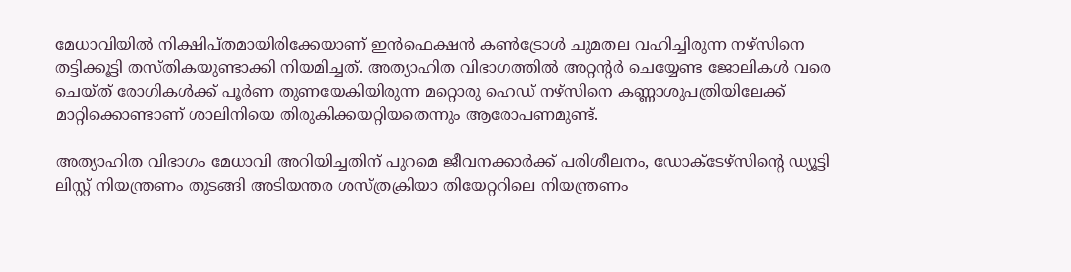മേധാവിയില്‍ നിക്ഷിപ്തമായിരിക്കേയാണ് ഇന്‍ഫെക്ഷന്‍ കണ്‍ട്രോള്‍ ചുമതല വഹിച്ചിരുന്ന നഴ്‌സിനെ തട്ടിക്കൂട്ടി തസ്തികയുണ്ടാക്കി നിയമിച്ചത്. അത്യാഹിത വിഭാഗത്തില്‍ അറ്റന്റര്‍ ചെയ്യേണ്ട ജോലികള്‍ വരെ ചെയ്ത് രോഗികള്‍ക്ക് പൂര്‍ണ തുണയേകിയിരുന്ന മറ്റൊരു ഹെഡ് നഴ്‌സിനെ കണ്ണാശുപത്രിയിലേക്ക് മാറ്റിക്കൊണ്ടാണ് ശാലിനിയെ തിരുകിക്കയറ്റിയതെന്നും ആരോപണമുണ്ട്.

അത്യാഹിത വിഭാഗം മേധാവി അറിയിച്ചതിന് പുറമെ ജീവനക്കാര്‍ക്ക് പരിശീലനം, ഡോക്ടേഴ്‌സിന്റെ ഡ്യൂട്ടി ലിസ്റ്റ് നിയന്ത്രണം തുടങ്ങി അടിയന്തര ശസ്ത്രക്രിയാ തിയേറ്ററിലെ നിയന്ത്രണം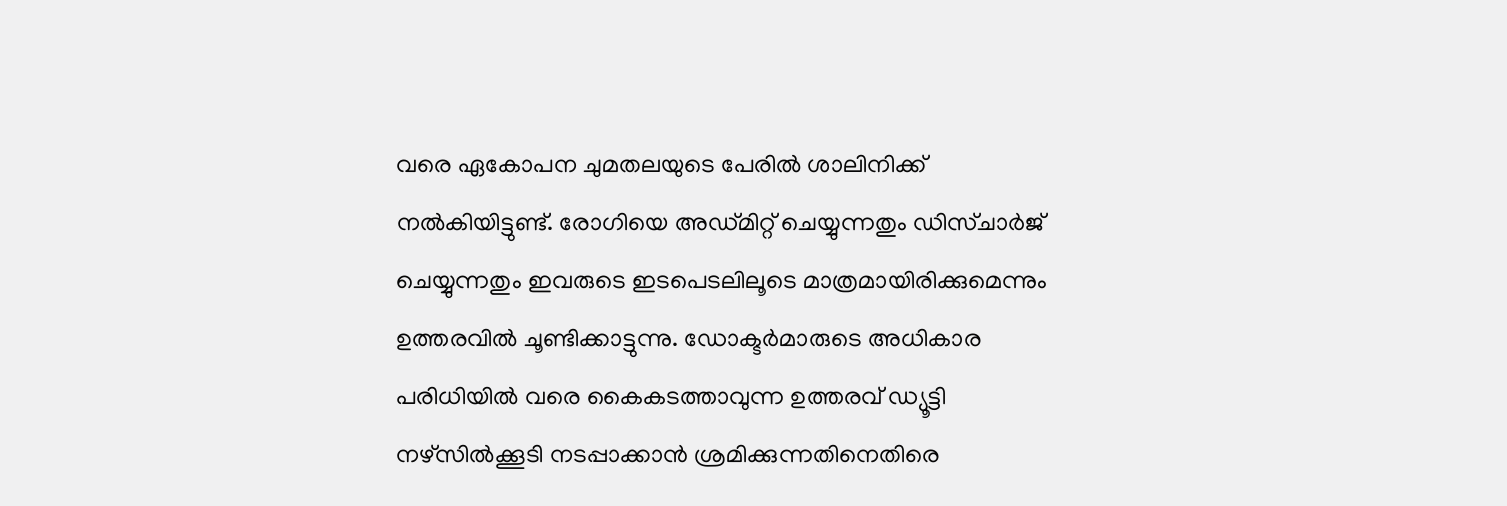വരെ ഏകോപന ചുമതലയുടെ പേരില്‍ ശാലിനിക്ക് നല്‍കിയിട്ടുണ്ട്. രോഗിയെ അഡ്മിറ്റ് ചെയ്യുന്നതും ഡിസ്ചാര്‍ജ് ചെയ്യുന്നതും ഇവരുടെ ഇടപെടലിലൂടെ മാത്രമായിരിക്കുമെന്നും ഉത്തരവില്‍ ചൂണ്ടിക്കാട്ടുന്നു. ഡോക്ടര്‍മാരുടെ അധികാര പരിധിയില്‍ വരെ കൈകടത്താവുന്ന ഉത്തരവ് ഡ്യൂട്ടി നഴ്‌സില്‍ക്കൂടി നടപ്പാക്കാന്‍ ശ്രമിക്കുന്നതിനെതിരെ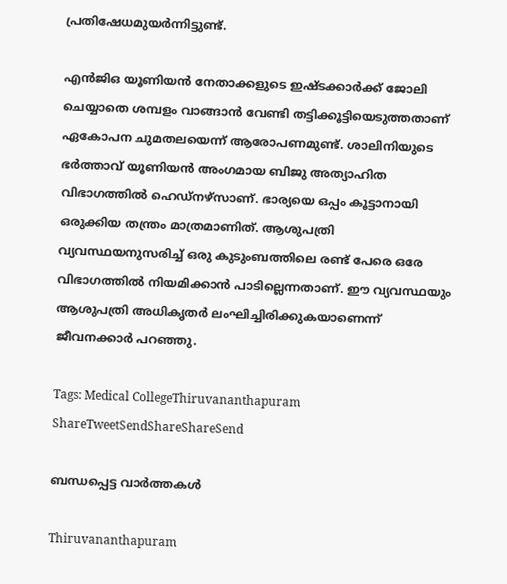പ്രതിഷേധമുയര്‍ന്നിട്ടുണ്ട്.

എന്‍ജിഒ യൂണിയന്‍ നേതാക്കളുടെ ഇഷ്ടക്കാര്‍ക്ക് ജോലി ചെയ്യാതെ ശമ്പളം വാങ്ങാന്‍ വേണ്ടി തട്ടിക്കൂട്ടിയെടുത്തതാണ് ഏകോപന ചുമതലയെന്ന് ആരോപണമുണ്ട്. ശാലിനിയുടെ ഭര്‍ത്താവ് യൂണിയന്‍ അംഗമായ ബിജു അത്യാഹിത വിഭാഗത്തില്‍ ഹെഡ്‌നഴ്‌സാണ്. ഭാര്യയെ ഒപ്പം കൂട്ടാനായി ഒരുക്കിയ തന്ത്രം മാത്രമാണിത്. ആശുപത്രി വ്യവസ്ഥയനുസരിച്ച് ഒരു കുടുംബത്തിലെ രണ്ട് പേരെ ഒരേ വിഭാഗത്തില്‍ നിയമിക്കാന്‍ പാടില്ലെന്നതാണ്. ഈ വ്യവസ്ഥയും ആശുപത്രി അധികൃതര്‍ ലംഘിച്ചിരിക്കുകയാണെന്ന് ജീവനക്കാര്‍ പറഞ്ഞു.

Tags: Medical CollegeThiruvananthapuram
ShareTweetSendShareShareSend

ബന്ധപ്പെട്ട വാര്‍ത്തകള്‍

Thiruvananthapuram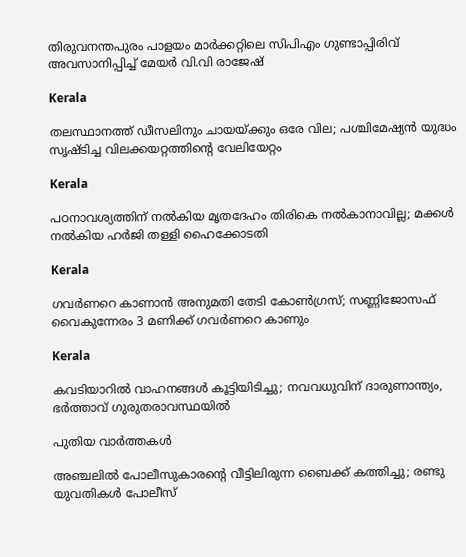തിരുവനന്തപുരം പാളയം മാര്‍ക്കറ്റിലെ സിപിഎം ഗുണ്ടാപ്പിരിവ് അവസാനിപ്പിച്ച് മേയര്‍ വി.വി രാജേഷ്

Kerala

തലസ്ഥാനത്ത് ഡീസലിനും ചായയ്‌ക്കും ഒരേ വില; പശ്ചിമേഷ്യന്‍ യുദ്ധം സൃഷ്ടിച്ച വിലക്കയറ്റത്തിന്റെ വേലിയേറ്റം

Kerala

പഠനാവശ്യത്തിന് നൽകിയ മൃതദേഹം തിരികെ നൽകാനാവില്ല; മക്കൾ നൽകിയ ഹർജി തള്ളി ഹൈക്കോടതി

Kerala

ഗവർണറെ കാണാൻ അനുമതി തേടി കോൺഗ്രസ്; സണ്ണിജോസഫ് വൈകുന്നേരം 3 മണിക്ക് ഗവർണറെ കാണും

Kerala

കവടിയാറിൽ വാഹനങ്ങൾ കൂട്ടിയിടിച്ചു; നവവധുവിന് ദാരുണാന്ത്യം, ഭർത്താവ് ഗുരുതരാവസ്ഥയിൽ

പുതിയ വാര്‍ത്തകള്‍

അഞ്ചലില്‍ പോലീസുകാരന്റെ വീട്ടിലിരുന്ന ബൈക്ക് കത്തിച്ചു; രണ്ടു യുവതികള്‍ പോലീസ്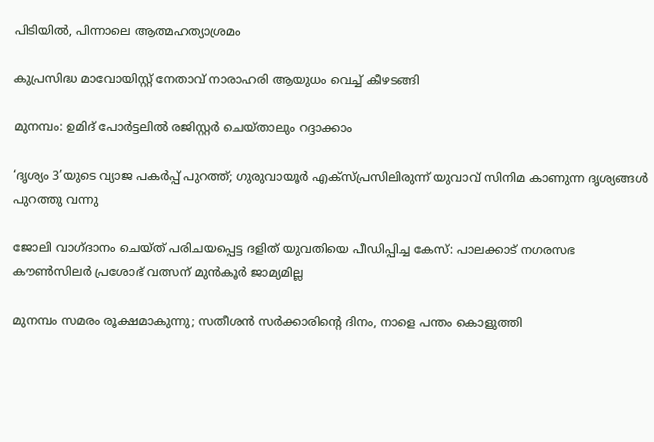പിടിയില്‍, പിന്നാലെ ആത്മഹത്യാശ്രമം

കുപ്രസിദ്ധ മാവോയിസ്റ്റ് നേതാവ് നാരാഹരി ആയുധം വെച്ച് കീഴടങ്ങി

മുനമ്പം: ഉമിദ് പോര്‍ട്ടലില്‍ രജിസ്റ്റര്‍ ചെയ്താലും റദ്ദാക്കാം

‘ദൃശ്യം 3’യുടെ വ്യാജ പകർപ്പ് പുറത്ത്; ഗുരുവായൂർ എക്സ്പ്രസിലിരുന്ന് യുവാവ് സിനിമ കാണുന്ന ദൃശ്യങ്ങൾ പുറത്തു വന്നു

ജോലി വാഗ്ദാനം ചെയ്ത് പരിചയപ്പെട്ട ദളിത് യുവതിയെ പീഡിപ്പിച്ച കേസ്: പാലക്കാട് നഗരസഭ കൗണ്‍സിലര്‍ പ്രശോഭ് വത്സന് മുന്‍കൂര്‍ ജാമ്യമില്ല

മുനമ്പം സമരം രൂക്ഷമാകുന്നു; സതീശന്‍ സര്‍ക്കാരിന്റെ ദിനം, നാളെ പന്തം കൊളുത്തി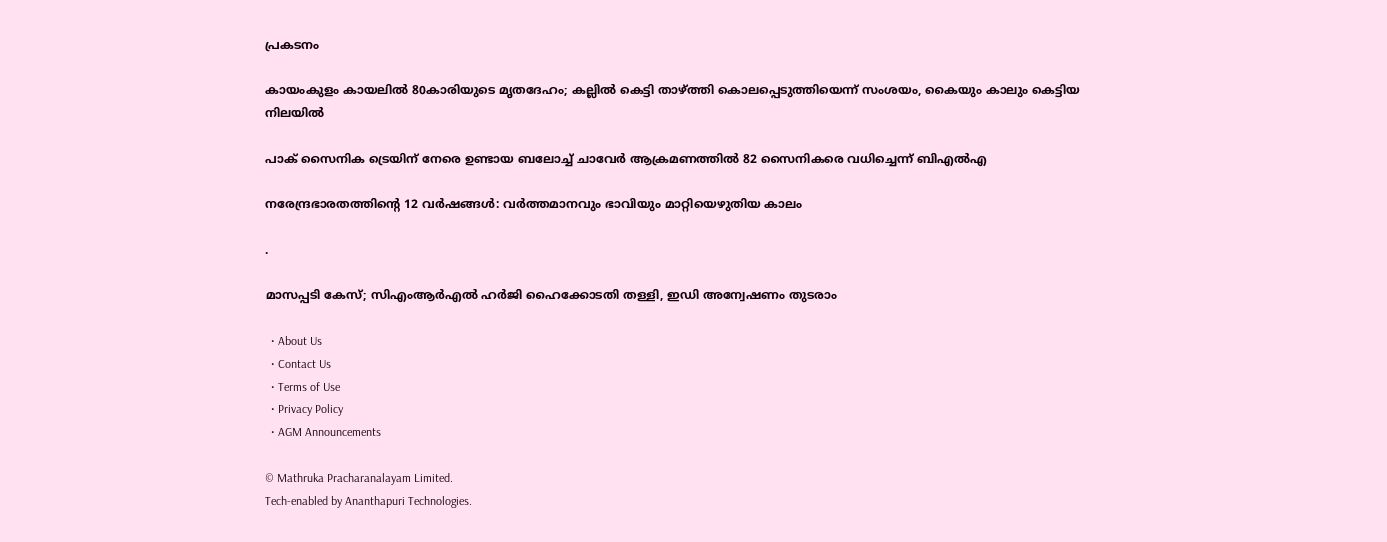പ്രകടനം

കായംകുളം കായലിൽ 80കാരിയുടെ മൃതദേഹം; കല്ലിൽ കെട്ടി താഴ്‌ത്തി കൊലപ്പെടുത്തിയെന്ന് സംശയം, കൈയും കാലും കെട്ടിയ നിലയിൽ

പാക് സൈനിക ട്രെയിന് നേരെ ഉണ്ടായ ബലോച്ച് ചാവേർ ആക്രമണത്തിൽ 82 സൈനികരെ വധിച്ചെന്ന് ബിഎൽഎ

നരേന്ദ്രഭാരതത്തിന്റെ 12 വര്‍ഷങ്ങള്‍: വര്‍ത്തമാനവും ഭാവിയും മാറ്റിയെഴുതിയ കാലം

.

മാസപ്പടി കേസ്; സിഎംആർഎൽ ഹർജി ഹൈക്കോടതി തള്ളി, ഇഡി അന്വേഷണം തുടരാം

  • About Us
  • Contact Us
  • Terms of Use
  • Privacy Policy
  • AGM Announcements

© Mathruka Pracharanalayam Limited.
Tech-enabled by Ananthapuri Technologies.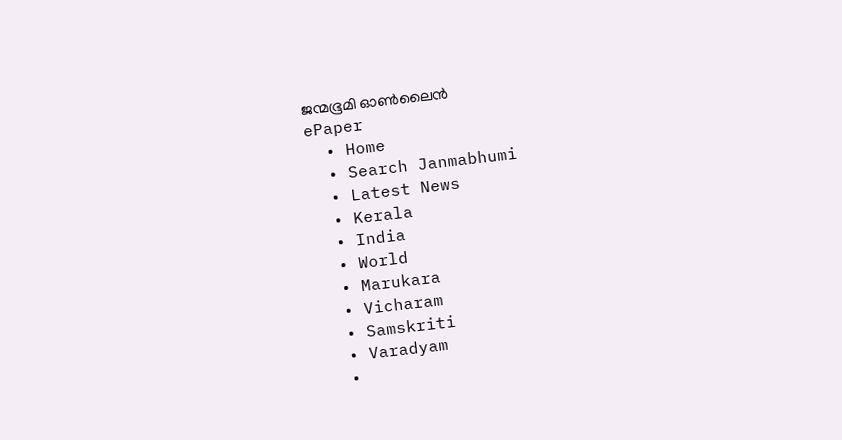ജന്മഭൂമി ഓണ്‍ലൈന്‍
ePaper
  • Home
  • Search Janmabhumi
  • Latest News
  • Kerala
  • India
  • World
  • Marukara
  • Vicharam
  • Samskriti
  • Varadyam
  •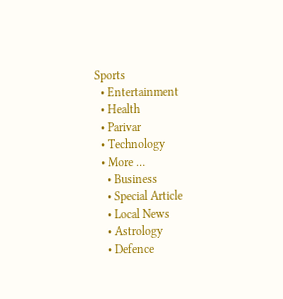Sports
  • Entertainment
  • Health
  • Parivar
  • Technology
  • More …
    • Business
    • Special Article
    • Local News
    • Astrology
    • Defence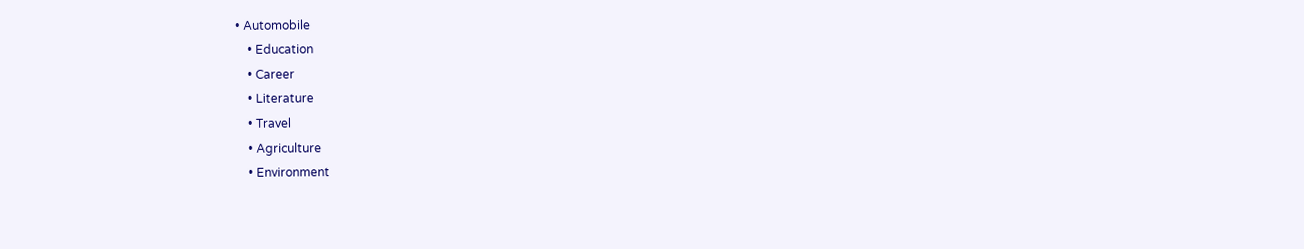• Automobile
    • Education
    • Career
    • Literature
    • Travel
    • Agriculture
    • Environment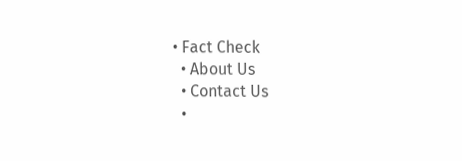• Fact Check
  • About Us
  • Contact Us
  •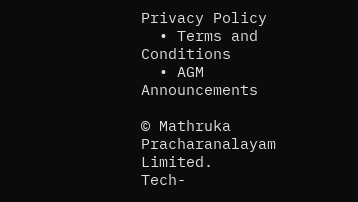Privacy Policy
  • Terms and Conditions
  • AGM Announcements

© Mathruka Pracharanalayam Limited.
Tech-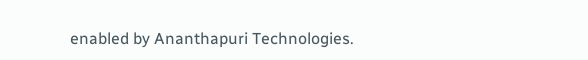enabled by Ananthapuri Technologies.